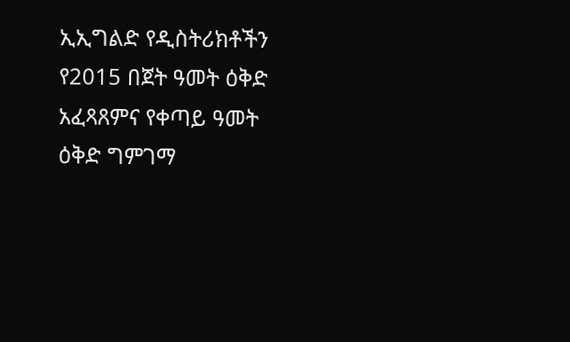ኢኢግልድ የዲስትሪክቶችን የ2015 በጀት ዓመት ዕቅድ አፈጻጸምና የቀጣይ ዓመት ዕቅድ ግምገማ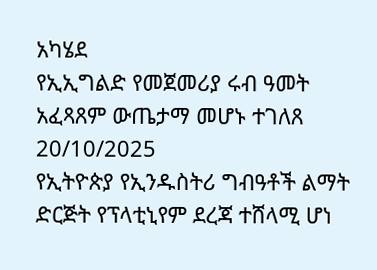አካሄደ
የኢኢግልድ የመጀመሪያ ሩብ ዓመት አፈጻጸም ውጤታማ መሆኑ ተገለጸ
20/10/2025
የኢትዮጵያ የኢንዱስትሪ ግብዓቶች ልማት ድርጅት የፕላቲኒየም ደረጃ ተሸላሚ ሆነ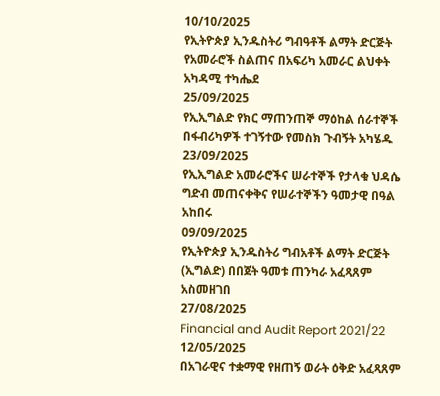10/10/2025
የኢትዮጵያ ኢንዱስትሪ ግብዓቶች ልማት ድርጅት የአመራሮች ስልጠና በአፍሪካ አመራር ልህቀት አካዳሚ ተካሔደ
25/09/2025
የኢኢግልድ የክር ማጠንጠኞ ማዕከል ሰራተኞች በፋብሪካዎች ተገኝተው የመስክ ጉብኝት አካሄዱ
23/09/2025
የኢኢግልድ አመራሮችና ሠራተኞች የታላቁ ህዳሴ ግድብ መጠናቀቅና የሠራተኞችን ዓመታዊ በዓል አከበሩ
09/09/2025
የኢትዮጵያ ኢንዱስትሪ ግብአቶች ልማት ድርጅት (ኢግልድ) በበጀት ዓመቱ ጠንካራ አፈጻጸም አስመዘገበ
27/08/2025
Financial and Audit Report 2021/22
12/05/2025
በአገራዊና ተቋማዊ የዘጠኝ ወራት ዕቅድ አፈጻጸም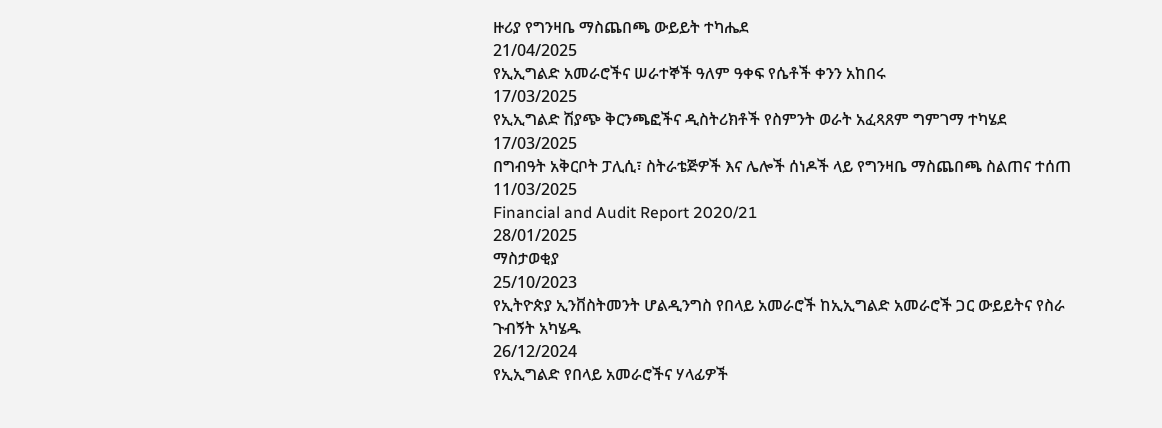ዙሪያ የግንዛቤ ማስጨበጫ ውይይት ተካሔደ
21/04/2025
የኢኢግልድ አመራሮችና ሠራተኞች ዓለም ዓቀፍ የሴቶች ቀንን አከበሩ
17/03/2025
የኢኢግልድ ሽያጭ ቅርንጫፎችና ዲስትሪክቶች የስምንት ወራት አፈጻጸም ግምገማ ተካሄደ
17/03/2025
በግብዓት አቅርቦት ፓሊሲ፣ ስትራቴጅዎች እና ሌሎች ሰነዶች ላይ የግንዛቤ ማስጨበጫ ስልጠና ተሰጠ
11/03/2025
Financial and Audit Report 2020/21
28/01/2025
ማስታወቂያ
25/10/2023
የኢትዮጵያ ኢንቨስትመንት ሆልዲንግስ የበላይ አመራሮች ከኢኢግልድ አመራሮች ጋር ውይይትና የስራ ጉብኝት አካሄዱ
26/12/2024
የኢኢግልድ የበላይ አመራሮችና ሃላፊዎች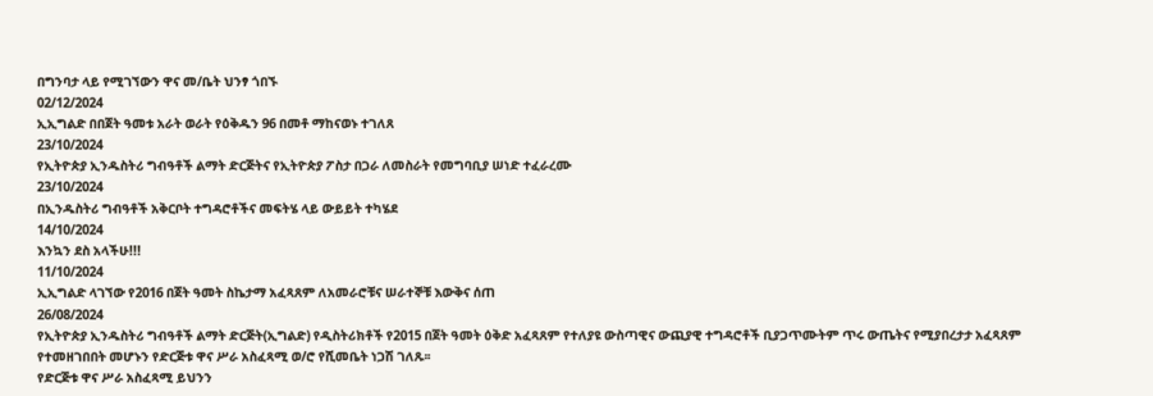በግንባታ ላይ የሚገኘውን ዋና መ/ቤት ህንፃ ጎበኙ
02/12/2024
ኢኢግልድ በበጀት ዓመቱ አራት ወራት የዕቅዱን 96 በመቶ ማከናወኑ ተገለጸ
23/10/2024
የኢትዮጵያ ኢንዱስትሪ ግብዓቶች ልማት ድርጅትና የኢትዮጵያ ፖስታ በጋራ ለመስራት የመግባቢያ ሠነድ ተፈራረሙ
23/10/2024
በኢንዱስትሪ ግብዓቶች አቅርቦት ተግዳሮቶችና መፍትሄ ላይ ውይይት ተካሄደ
14/10/2024
እንኳን ደስ አላችሁ!!!
11/10/2024
ኢኢግልድ ላገኘው የ2016 በጀት ዓመት ስኬታማ አፈጻጸም ለአመራሮቹና ሠራተኞቹ እውቅና ሰጠ
26/08/2024
የኢትዮጵያ ኢንዱስትሪ ግብዓቶች ልማት ድርጅት(ኢግልድ) የዲስትሪክቶች የ2015 በጀት ዓመት ዕቅድ አፈጻጸም የተለያዩ ውስጣዊና ውጪያዊ ተግዳሮቶች ቢያጋጥሙትም ጥሩ ውጤትና የሚያበረታታ አፈጻጸም የተመዘገበበት መሆኑን የድርጅቱ ዋና ሥራ አስፈጻሚ ወ/ሮ የሺመቤት ነጋሽ ገለጹ፡፡
የድርጅቱ ዋና ሥራ አስፈጻሚ ይህንን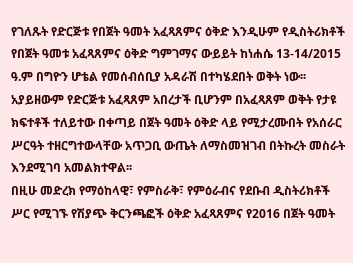የገለጹት የድርጅቱ የበጀት ዓመት አፈጻጸምና ዕቅድ እንዲሁም የዲስትሪክቶች የበጀት ዓመቱ አፈጻጸምና ዕቅድ ግምገማና ውይይት ከነሐሴ 13-14/2015 ዓ.ም በግዮን ሆቴል የመሰብሰቢያ አዳራሽ በተካሄደበት ወቅት ነው፡፡
አያይዘውም የድርጅቱ አፈጻጸም አበረታች ቢሆንም በአፈጻጸም ወቅት የታዩ ክፍተቶች ተለይተው በቀጣይ በጀት ዓመት ዕቅድ ላይ የሚታረሙበት የአሰራር ሥርዓት ተዘርግተውላቸው አጥጋቢ ውጤት ለማስመዝገብ በትኩረት መስራት እንደሚገባ አመልክተዋል፡፡
በዚሁ መድረክ የማዕከላዊ፣ የምስራቅ፣ የምዕራብና የደቡብ ዲስትሪክቶች ሥር የሚገኙ የሽያጭ ቅርንጫፎች ዕቅድ አፈጻጸምና የ2016 በጀት ዓመት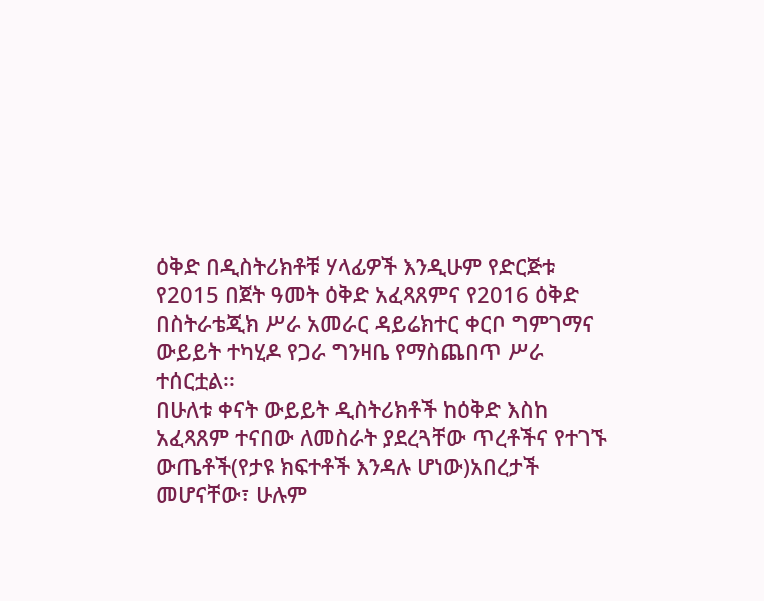ዕቅድ በዲስትሪክቶቹ ሃላፊዎች እንዲሁም የድርጅቱ የ2015 በጀት ዓመት ዕቅድ አፈጻጸምና የ2016 ዕቅድ በስትራቴጂክ ሥራ አመራር ዳይሬክተር ቀርቦ ግምገማና ውይይት ተካሂዶ የጋራ ግንዛቤ የማስጨበጥ ሥራ ተሰርቷል፡፡
በሁለቱ ቀናት ውይይት ዲስትሪክቶች ከዕቅድ እስከ አፈጻጸም ተናበው ለመስራት ያደረጓቸው ጥረቶችና የተገኙ ውጤቶች(የታዩ ክፍተቶች እንዳሉ ሆነው)አበረታች መሆናቸው፣ ሁሉም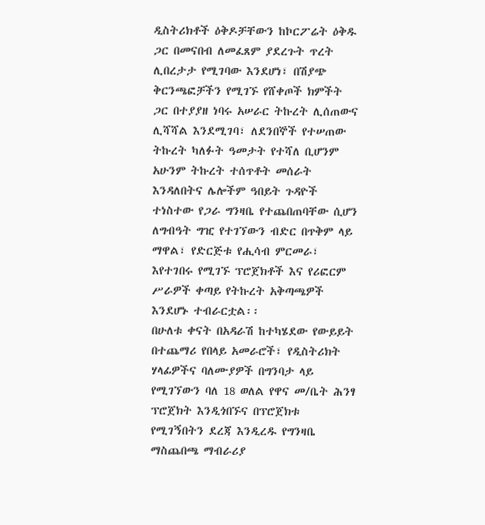ዲስትሪክቶች ዕቅዶቻቸውን ከኮርፖሬት ዕቅዱ ጋር በመናበብ ለመፈጸም ያደረጉት ጥረት ሊበረታታ የሚገባው እንደሆነ፣ በሽያጭ ቅርንጫፎቻችን የሚገኙ የሸቀጦች ክምችት ጋር በተያያዘ ነባሩ አሠራር ትኩረት ሊሰጠውና ሊሻሻል እንደሚገባ፣ ለደንበኞች የተሠጠው ትኩረት ካለፉት ዓመታት የተሻለ ቢሆንም አሁንም ትኩረት ተሰጥቶት መሰራት እንዳለበትና ሌሎችም ዓበይት ጉዳዮች ተነስተው የጋራ ግንዛቤ የተጨበጠባቸው ሲሆን ለግብዓት ግዢ የተገኘውን ብድር በጥቅም ላይ ማዋል፣ የድርጅቱ የሒሳብ ምርመራ፣ እየተገበሩ የሚገኙ ፕሮጀክቶች እና የሪፎርም ሥራዎች ቀጣይ የትኩረት አቅጣጫዎች እንደሆኑ ተብራርቷል፡፡
በሁለቱ ቀናት በአዳራሽ ከተካሄደው የውይይት በተጨማሪ የበላይ አመራሮች፣ የዲስትሪክት ሃላፊዎችና ባለሙያዎች በግንባታ ላይ የሚገኘውን ባለ 18 ወለል የዋና መ/ቤት ሕንፃ ፕሮጀክት እንዲጎበኙና በፕሮጀክቱ የሚገኝበትን ደረጃ እንዲረዱ የግንዛቤ ማስጨበጫ ማብራሪያ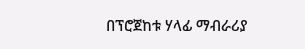በፕሮጀከቱ ሃላፊ ማብራሪያ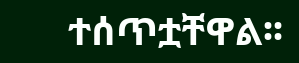ተሰጥቷቸዋል፡፡